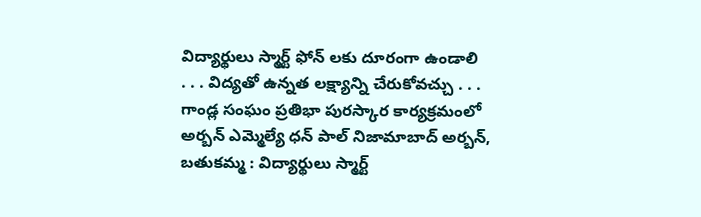విద్యార్థులు స్మార్ట్ ఫోన్ లకు దూరంగా ఉండాలి
. . . విద్యతో ఉన్నత లక్ష్యాన్ని చేరుకోవచ్చు . . . గాండ్ల సంఘం ప్రతిభా పురస్కార కార్యక్రమంలో అర్బన్ ఎమ్మెల్యే ధన్ పాల్ నిజామాబాద్ అర్బన్, బతుకమ్మ : విద్యార్థులు స్మార్ట్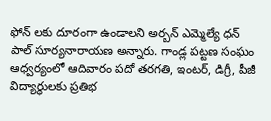ఫోన్ లకు దూరంగా ఉండాలని అర్బన్ ఎమ్మెల్యే ధన్ పాల్ సూర్యనారాయణ అన్నారు. గాండ్ల పట్టణ సంఘం ఆధ్వర్యంలో ఆదివారం పదో తరగతి, ఇంటర్, డిగ్రీ, పీజీ విద్యార్థులకు ప్రతిభ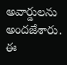అవార్డులను అందజేశారు. ఈ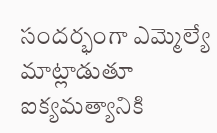సందర్భంగా ఎమ్మెల్యే మాట్లాడుతూ ఐక్యమత్యానికి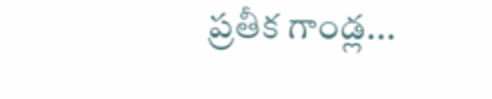ప్రతీక గాండ్ల...